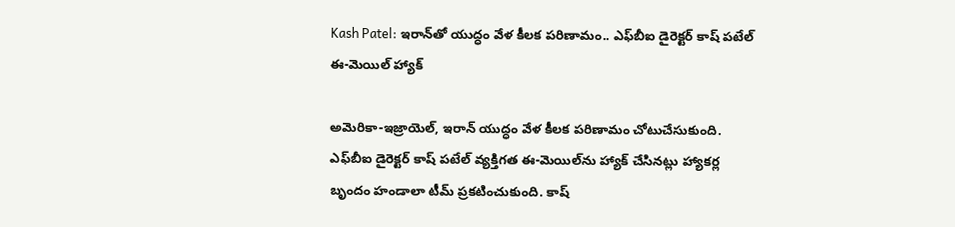Kash Patel: ఇరాన్‌తో యుద్ధం వేళ కీలక పరిణామం.. ఎఫ్‌బీఐ డైరెక్టర్ కాష్ పటేల్ ఈ-మెయిల్ హ్యాక్

అమెరికా-ఇజ్రాయెల్, ఇరాన్ యుద్ధం వేళ కీలక పరిణామం చోటుచేసుకుంది. ఎఫ్‌బీఐ డైరెక్టర్ కాష్ పటేల్ వ్యక్తిగత ఈ-మెయిల్‌ను హ్యాక్ చేసినట్లు హ్యాకర్ల బృందం హండాలా టీమ్ ప్రకటించుకుంది. కాష్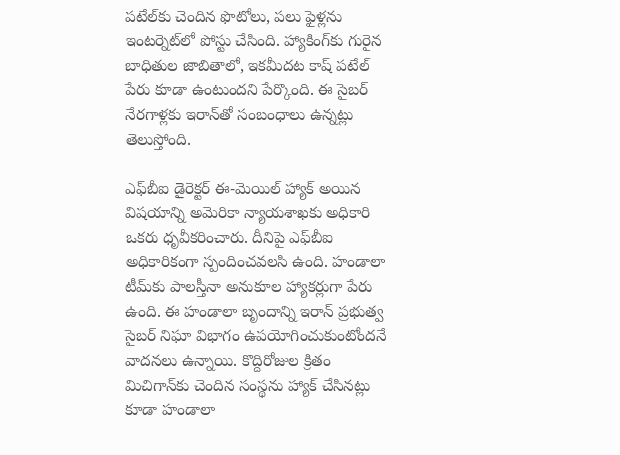పటేల్‌కు చెందిన ఫొటోలు, పలు ఫైళ్లను ఇంటర్నెట్‌లో పోస్టు చేసింది. హ్యాకింగ్‌కు గురైన బాధితుల జాబితాలో, ఇకమీదట కాష్ పటేల్ పేరు కూడా ఉంటుందని పేర్కొంది. ఈ సైబర్ నేరగాళ్లకు ఇరాన్‌తో సంబంధాలు ఉన్నట్లు తెలుస్తోంది.

ఎఫ్‌బీఐ డైరెక్టర్ ఈ-మెయిల్ హ్యాక్ అయిన విషయాన్ని అమెరికా న్యాయశాఖకు అధికారి ఒకరు ధృవీకరించారు. దీనిపై ఎఫ్‌బీఐ అధికారికంగా స్పందించవలసి ఉంది. హండాలా టీమ్‌కు పాలస్తీనా అనుకూల హ్యాకర్లుగా పేరు ఉంది. ఈ హండాలా బృందాన్ని ఇరాన్ ప్రభుత్వ సైబర్ నిఘా విభాగం ఉపయోగించుకుంటోందనే వాదనలు ఉన్నాయి. కొద్దిరోజుల క్రితం మిచిగాన్‌కు చెందిన సంస్థను హ్యాక్ చేసినట్లు కూడా హండాలా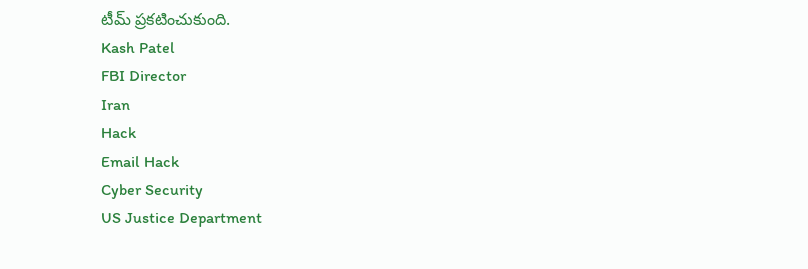టీమ్ ప్రకటించుకుంది.
Kash Patel
FBI Director
Iran
Hack
Email Hack
Cyber Security
US Justice Department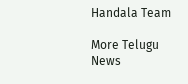Handala Team

More Telugu News